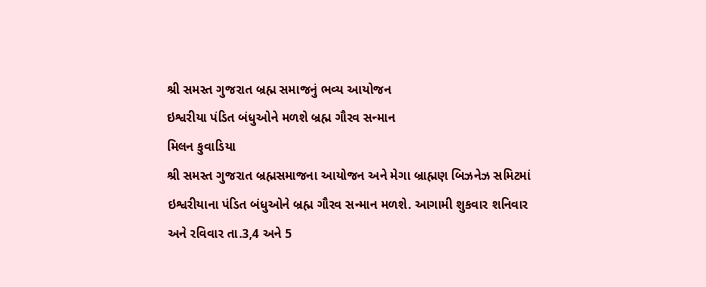શ્રી સમસ્ત ગુજરાત બ્રહ્મ સમાજનું ભવ્ય આયોજન
ઇશ્વરીયા પંડિત બંધુઓને મળશે બ્રહ્મ ગૌરવ સન્માન
મિલન કુવાડિયા
શ્રી સમસ્ત ગુજરાત બ્રહ્મસમાજના આયોજન અને મેગા બ્રાહ્મણ બિઝનેઝ સમિટમાં ઇશ્વરીયાના પંડિત બંધુઓને બ્રહ્મ ગૌરવ સન્માન મળશે. આગામી શુકવાર શનિવાર અને રવિવાર તા.3,4 અને 5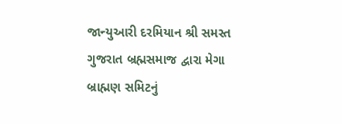જાન્યુઆરી દરમિયાન શ્રી સમસ્ત ગુજરાત બ્રહ્મસમાજ દ્વારા મેગા બ્રાહ્મણ સમિટનું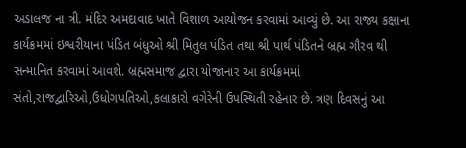અડાલજ ના ત્રી. મંદિર અમદાવાદ ખાતે વિશાળ આયોજન કરવામાં આવ્યું છે. આ રાજ્ય કક્ષાના કાર્યક્રમમાં ઇશ્વરીયાના પંડિત બંધુઓ શ્રી મિતુલ પંડિત તથા શ્રી પાર્થ પંડિતને બ્રહ્મ ગૌરવ થી સન્માનિત કરવામાં આવશે. બ્રહ્મસમાજ દ્વારા યોજાનાર આ કાર્યક્રમમાં સંતો,રાજદ્વારિઓ,ઉધોગપતિઓ,કલાકારો વગેરેની ઉપસ્થિતી રહેનાર છે. ત્રણ દિવસનું આ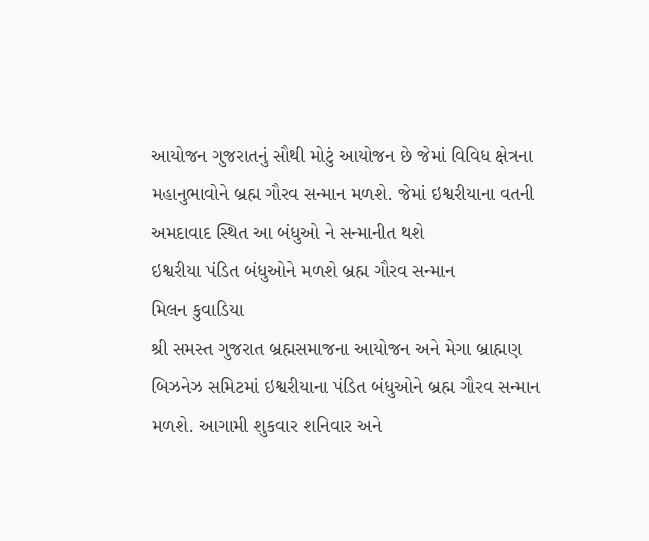આયોજન ગુજરાતનું સૌથી મોટું આયોજન છે જેમાં વિવિધ ક્ષેત્રના મહાનુભાવોને બ્રહ્મ ગૌરવ સન્માન મળશે. જેમાં ઇશ્વરીયાના વતની અમદાવાદ સ્થિત આ બંધુઓ ને સન્માનીત થશે
ઇશ્વરીયા પંડિત બંધુઓને મળશે બ્રહ્મ ગૌરવ સન્માન
મિલન કુવાડિયા
શ્રી સમસ્ત ગુજરાત બ્રહ્મસમાજના આયોજન અને મેગા બ્રાહ્મણ બિઝનેઝ સમિટમાં ઇશ્વરીયાના પંડિત બંધુઓને બ્રહ્મ ગૌરવ સન્માન મળશે. આગામી શુકવાર શનિવાર અને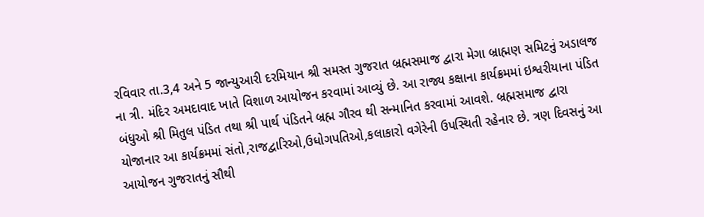રવિવાર તા.3,4 અને 5 જાન્યુઆરી દરમિયાન શ્રી સમસ્ત ગુજરાત બ્રહ્મસમાજ દ્વારા મેગા બ્રાહ્મણ સમિટનું અડાલજ ના ત્રી. મંદિર અમદાવાદ ખાતે વિશાળ આયોજન કરવામાં આવ્યું છે. આ રાજ્ય કક્ષાના કાર્યક્રમમાં ઇશ્વરીયાના પંડિત બંધુઓ શ્રી મિતુલ પંડિત તથા શ્રી પાર્થ પંડિતને બ્રહ્મ ગૌરવ થી સન્માનિત કરવામાં આવશે. બ્રહ્મસમાજ દ્વારા યોજાનાર આ કાર્યક્રમમાં સંતો,રાજદ્વારિઓ,ઉધોગપતિઓ,કલાકારો વગેરેની ઉપસ્થિતી રહેનાર છે. ત્રણ દિવસનું આ આયોજન ગુજરાતનું સૌથી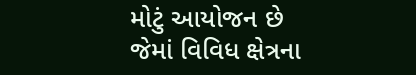મોટું આયોજન છે જેમાં વિવિધ ક્ષેત્રના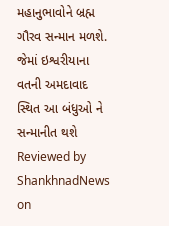મહાનુભાવોને બ્રહ્મ ગૌરવ સન્માન મળશે. જેમાં ઇશ્વરીયાના વતની અમદાવાદ સ્થિત આ બંધુઓ ને સન્માનીત થશે
Reviewed by ShankhnadNews
on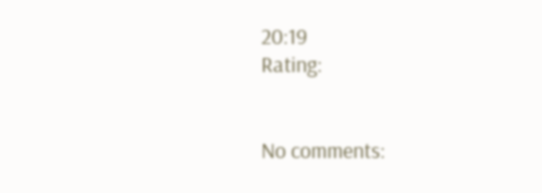20:19
Rating:


No comments: